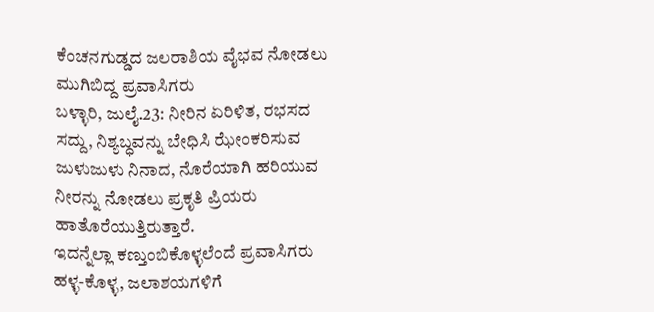ಕೆಂಚನಗುಡ್ಡದ ಜಲರಾಶಿಯ ವೈಭವ ನೋಡಲು ಮುಗಿಬಿದ್ದ ಪ್ರವಾಸಿಗರು
ಬಳ್ಳಾರಿ, ಜುಲೈ.23: ನೀರಿನ ಏರಿಳಿತ, ರಭಸದ ಸದ್ದು, ನಿಶ್ಯಬ್ಧವನ್ನು ಬೇಧಿಸಿ ಝೇಂಕರಿಸುವ ಜುಳುಜುಳು ನಿನಾದ, ನೊರೆಯಾಗಿ ಹರಿಯುವ ನೀರನ್ನು ನೋಡಲು ಪ್ರಕೃತಿ ಪ್ರಿಯರು ಹಾತೊರೆಯುತ್ತಿರುತ್ತಾರೆ.
ಇದನ್ನೆಲ್ಲಾ ಕಣ್ತುಂಬಿಕೊಳ್ಳಲೆಂದೆ ಪ್ರವಾಸಿಗರು ಹಳ್ಳ-ಕೊಳ್ಳ, ಜಲಾಶಯಗಳಿಗೆ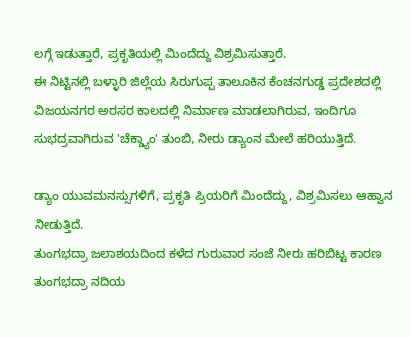ಲಗ್ಗೆ ಇಡುತ್ತಾರೆ, ಪ್ರಕೃತಿಯಲ್ಲಿ ಮಿಂದೆದ್ದು ವಿಶ್ರಮಿಸುತ್ತಾರೆ.
ಈ ನಿಟ್ಟಿನಲ್ಲಿ ಬಳ್ಳಾರಿ ಜಿಲ್ಲೆಯ ಸಿರುಗುಪ್ಪ ತಾಲೂಕಿನ ಕೆಂಚನಗುಡ್ಡ ಪ್ರದೇಶದಲ್ಲಿ ವಿಜಯನಗರ ಅರಸರ ಕಾಲದಲ್ಲಿ ನಿರ್ಮಾಣ ಮಾಡಲಾಗಿರುವ, ಇಂದಿಗೂ ಸುಭದ್ರವಾಗಿರುವ 'ಚೆಕ್ಡ್ಯಾಂ' ತುಂಬಿ, ನೀರು ಡ್ಯಾಂನ ಮೇಲೆ ಹರಿಯುತ್ತಿದೆ.

ಡ್ಯಾಂ ಯುವಮನಸ್ಸುಗಳಿಗೆ, ಪ್ರಕೃತಿ ಪ್ರಿಯರಿಗೆ ಮಿಂದೆದ್ದು, ವಿಶ್ರಮಿಸಲು ಆಹ್ವಾನ ನೀಡುತ್ತಿದೆ.
ತುಂಗಭದ್ರಾ ಜಲಾಶಯದಿಂದ ಕಳೆದ ಗುರುವಾರ ಸಂಜೆ ನೀರು ಹರಿಬಿಟ್ಟ ಕಾರಣ ತುಂಗಭದ್ರಾ ನದಿಯ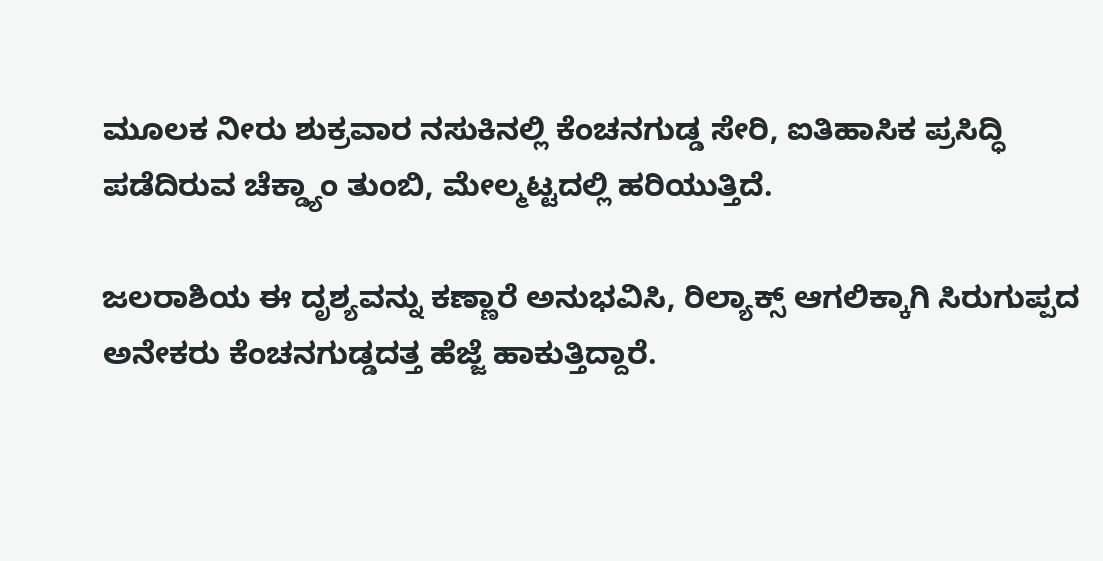ಮೂಲಕ ನೀರು ಶುಕ್ರವಾರ ನಸುಕಿನಲ್ಲಿ ಕೆಂಚನಗುಡ್ಡ ಸೇರಿ, ಐತಿಹಾಸಿಕ ಪ್ರಸಿದ್ಧಿ ಪಡೆದಿರುವ ಚೆಕ್ಡ್ಯಾಂ ತುಂಬಿ, ಮೇಲ್ಮಟ್ಟದಲ್ಲಿ ಹರಿಯುತ್ತಿದೆ.

ಜಲರಾಶಿಯ ಈ ದೃಶ್ಯವನ್ನು ಕಣ್ಣಾರೆ ಅನುಭವಿಸಿ, ರಿಲ್ಯಾಕ್ಸ್ ಆಗಲಿಕ್ಕಾಗಿ ಸಿರುಗುಪ್ಪದ ಅನೇಕರು ಕೆಂಚನಗುಡ್ಡದತ್ತ ಹೆಜ್ಜೆ ಹಾಕುತ್ತಿದ್ದಾರೆ.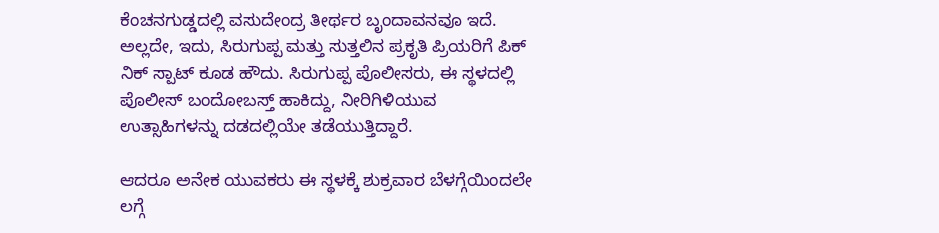ಕೆಂಚನಗುಡ್ಡದಲ್ಲಿ ವಸುದೇಂದ್ರ ತೀರ್ಥರ ಬೃಂದಾವನವೂ ಇದೆ. ಅಲ್ಲದೇ, ಇದು, ಸಿರುಗುಪ್ಪ ಮತ್ತು ಸುತ್ತಲಿನ ಪ್ರಕೃತಿ ಪ್ರಿಯರಿಗೆ ಪಿಕ್ ನಿಕ್ ಸ್ಪಾಟ್ ಕೂಡ ಹೌದು. ಸಿರುಗುಪ್ಪ ಪೊಲೀಸರು, ಈ ಸ್ಥಳದಲ್ಲಿ ಪೊಲೀಸ್ ಬಂದೋಬಸ್ತ್ ಹಾಕಿದ್ದು, ನೀರಿಗಿಳಿಯುವ ಉತ್ಸಾಹಿಗಳನ್ನು ದಡದಲ್ಲಿಯೇ ತಡೆಯುತ್ತಿದ್ದಾರೆ.

ಆದರೂ ಅನೇಕ ಯುವಕರು ಈ ಸ್ಥಳಕ್ಕೆ ಶುಕ್ರವಾರ ಬೆಳಗ್ಗೆಯಿಂದಲೇ ಲಗ್ಗೆ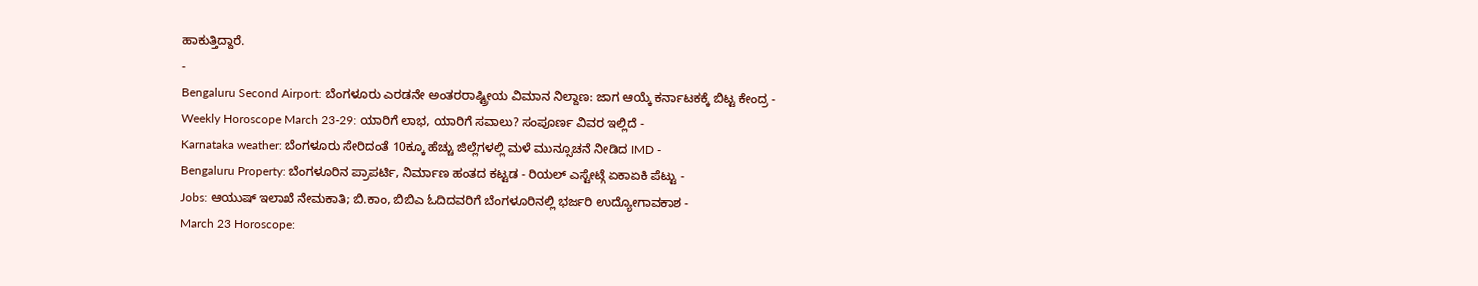ಹಾಕುತ್ತಿದ್ದಾರೆ.
-
Bengaluru Second Airport: ಬೆಂಗಳೂರು ಎರಡನೇ ಅಂತರರಾಷ್ಟ್ರೀಯ ವಿಮಾನ ನಿಲ್ದಾಣ: ಜಾಗ ಆಯ್ಕೆ ಕರ್ನಾಟಕಕ್ಕೆ ಬಿಟ್ಟ ಕೇಂದ್ರ -
Weekly Horoscope March 23-29: ಯಾರಿಗೆ ಲಾಭ, ಯಾರಿಗೆ ಸವಾಲು? ಸಂಪೂರ್ಣ ವಿವರ ಇಲ್ಲಿದೆ -
Karnataka weather: ಬೆಂಗಳೂರು ಸೇರಿದಂತೆ 10ಕ್ಕೂ ಹೆಚ್ಚು ಜಿಲ್ಲೆಗಳಲ್ಲಿ ಮಳೆ ಮುನ್ಸೂಚನೆ ನೀಡಿದ IMD -
Bengaluru Property: ಬೆಂಗಳೂರಿನ ಪ್ರಾಪರ್ಟಿ, ನಿರ್ಮಾಣ ಹಂತದ ಕಟ್ಟಡ - ರಿಯಲ್ ಎಸ್ಟೇಟ್ಗೆ ಏಕಾಏಕಿ ಪೆಟ್ಟು -
Jobs: ಆಯುಷ್ ಇಲಾಖೆ ನೇಮಕಾತಿ; ಬಿ.ಕಾಂ, ಬಿಬಿಎ ಓದಿದವರಿಗೆ ಬೆಂಗಳೂರಿನಲ್ಲಿ ಭರ್ಜರಿ ಉದ್ಯೋಗಾವಕಾಶ -
March 23 Horoscope: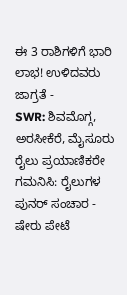ಈ 3 ರಾಶಿಗಳಿಗೆ ಭಾರಿ ಲಾಭ! ಉಳಿದವರು ಜಾಗ್ರತೆ -
SWR: ಶಿವಮೊಗ್ಗ, ಅರಸೀಕೆರೆ, ಮೈಸೂರು ರೈಲು ಪ್ರಯಾಣಿಕರೇ ಗಮನಿಸಿ: ರೈಲುಗಳ ಪುನರ್ ಸಂಚಾರ -
ಷೇರು ಪೇಟೆ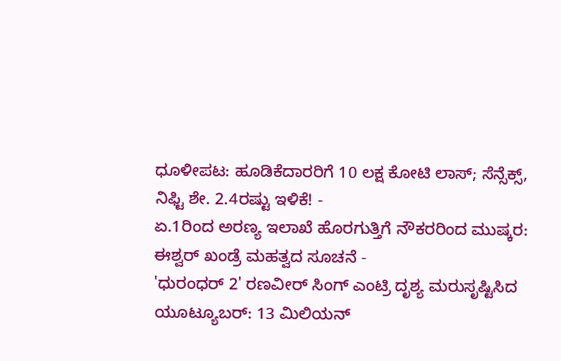ಧೂಳೀಪಟ: ಹೂಡಿಕೆದಾರರಿಗೆ 10 ಲಕ್ಷ ಕೋಟಿ ಲಾಸ್; ಸೆನ್ಸೆಕ್ಸ್, ನಿಫ್ಟಿ ಶೇ. 2.4ರಷ್ಟು ಇಳಿಕೆ! -
ಏ.1ರಿಂದ ಅರಣ್ಯ ಇಲಾಖೆ ಹೊರಗುತ್ತಿಗೆ ನೌಕರರಿಂದ ಮುಷ್ಕರ: ಈಶ್ವರ್ ಖಂಡ್ರೆ ಮಹತ್ವದ ಸೂಚನೆ -
'ಧುರಂಧರ್ 2' ರಣವೀರ್ ಸಿಂಗ್ ಎಂಟ್ರಿ ದೃಶ್ಯ ಮರುಸೃಷ್ಟಿಸಿದ ಯೂಟ್ಯೂಬರ್: 13 ಮಿಲಿಯನ್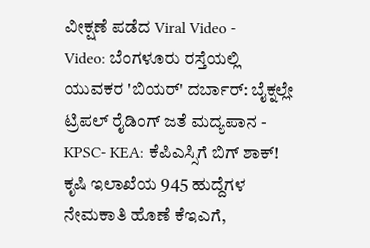ವೀಕ್ಷಣೆ ಪಡೆದ Viral Video -
Video: ಬೆಂಗಳೂರು ರಸ್ತೆಯಲ್ಲಿ ಯುವಕರ 'ಬಿಯರ್' ದರ್ಬಾರ್: ಬೈಕ್ನಲ್ಲೇ ಟ್ರಿಪಲ್ ರೈಡಿಂಗ್ ಜತೆ ಮದ್ಯಪಾನ -
KPSC- KEA: ಕೆಪಿಎಸ್ಸಿಗೆ ಬಿಗ್ ಶಾಕ್! ಕೃಷಿ ಇಲಾಖೆಯ 945 ಹುದ್ದೆಗಳ ನೇಮಕಾತಿ ಹೊಣೆ ಕೆಇಎಗೆ,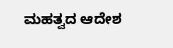ಮಹತ್ವದ ಆದೇಶ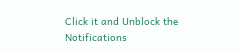Click it and Unblock the Notifications